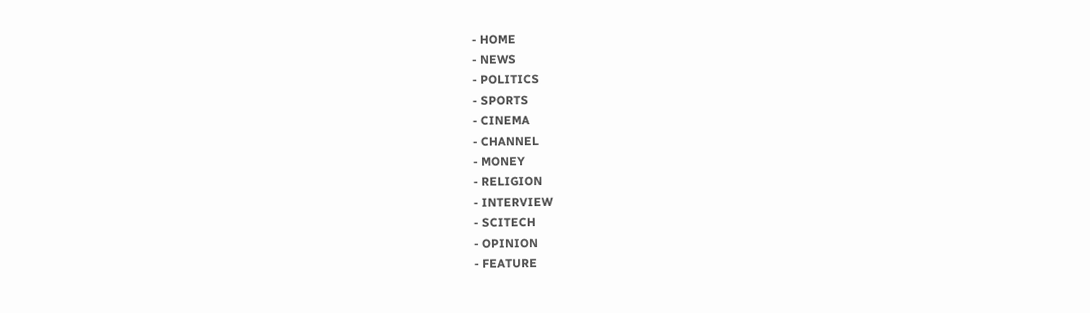- HOME
- NEWS
- POLITICS
- SPORTS
- CINEMA
- CHANNEL
- MONEY
- RELIGION
- INTERVIEW
- SCITECH
- OPINION
- FEATURE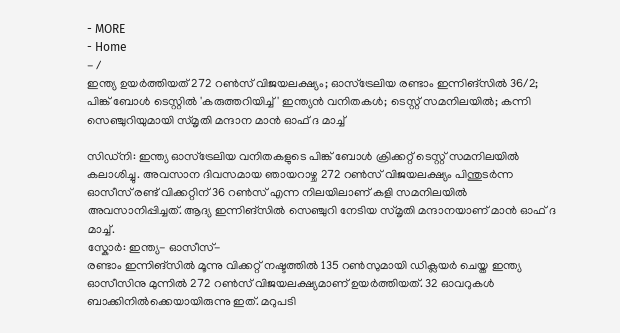- MORE
- Home
- /
ഇന്ത്യ ഉയർത്തിയത് 272 റൺസ് വിജയലക്ഷ്യം; ഓസ്ട്രേലിയ രണ്ടാം ഇന്നിങ്സിൽ 36/2; പിങ്ക് ബോൾ ടെസ്റ്റിൽ 'കരുത്തറിയിച്ച്' ഇന്ത്യൻ വനിതകൾ; ടെസ്റ്റ് സമനിലയിൽ; കന്നി സെഞ്ചുറിയുമായി സ്മൃതി മന്ദാന മാൻ ഓഫ് ദ മാച്ച്

സിഡ്നി: ഇന്ത്യ ഓസ്ട്രേലിയ വനിതകളുടെ പിങ്ക് ബോൾ ക്രിക്കറ്റ് ടെസ്റ്റ് സമനിലയിൽ കലാശിച്ചു. അവസാന ദിവസമായ ഞായറാഴ്ച 272 റൺസ് വിജയലക്ഷ്യം പിന്തുടർന്ന ഓസീസ് രണ്ട് വിക്കറ്റിന് 36 റൺസ് എന്ന നിലയിലാണ് കളി സമനിലയിൽ അവസാനിപ്പിച്ചത്. ആദ്യ ഇന്നിങ്സിൽ സെഞ്ചുറി നേടിയ സ്മൃതി മന്ദാനയാണ് മാൻ ഓഫ് ദ മാച്ച്.
സ്കോർ: ഇന്ത്യ- ഓസീസ്-
രണ്ടാം ഇന്നിങ്സിൽ മൂന്നു വിക്കറ്റ് നഷ്ടത്തിൽ 135 റൺസുമായി ഡിക്ലയർ ചെയ്ത ഇന്ത്യ ഓസീസിനു മുന്നിൽ 272 റൺസ് വിജയലക്ഷ്യമാണ് ഉയർത്തിയത്. 32 ഓവറുകൾ ബാക്കിനിൽക്കെയായിരുന്നു ഇത്. മറുപടി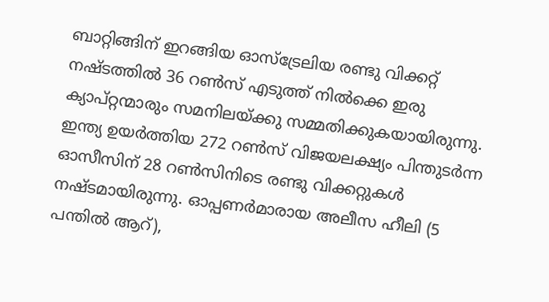ബാറ്റിങ്ങിന് ഇറങ്ങിയ ഓസ്ട്രേലിയ രണ്ടു വിക്കറ്റ് നഷ്ടത്തിൽ 36 റൺസ് എടുത്ത് നിൽക്കെ ഇരു ക്യാപ്റ്റന്മാരും സമനിലയ്ക്കു സമ്മതിക്കുകയായിരുന്നു.
ഇന്ത്യ ഉയർത്തിയ 272 റൺസ് വിജയലക്ഷ്യം പിന്തുടർന്ന ഓസീസിന് 28 റൺസിനിടെ രണ്ടു വിക്കറ്റുകൾ നഷ്ടമായിരുന്നു. ഓപ്പണർമാരായ അലീസ ഹീലി (5 പന്തിൽ ആറ്),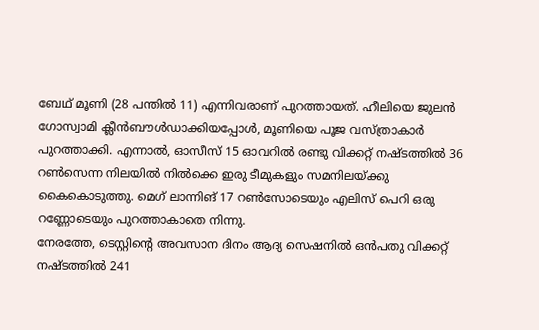ബേഥ് മൂണി (28 പന്തിൽ 11) എന്നിവരാണ് പുറത്തായത്. ഹീലിയെ ജുലൻ ഗോസ്വാമി ക്ലീൻബൗൾഡാക്കിയപ്പോൾ, മൂണിയെ പൂജ വസ്ത്രാകാർ പുറത്താക്കി. എന്നാൽ, ഓസീസ് 15 ഓവറിൽ രണ്ടു വിക്കറ്റ് നഷ്ടത്തിൽ 36 റൺസെന്ന നിലയിൽ നിൽക്കെ ഇരു ടീമുകളും സമനിലയ്ക്കു കൈകൊടുത്തു. മെഗ് ലാന്നിങ് 17 റൺസോടെയും എലിസ് പെറി ഒരു റണ്ണോടെയും പുറത്താകാതെ നിന്നു.
നേരത്തേ, ടെസ്റ്റിന്റെ അവസാന ദിനം ആദ്യ സെഷനിൽ ഒൻപതു വിക്കറ്റ് നഷ്ടത്തിൽ 241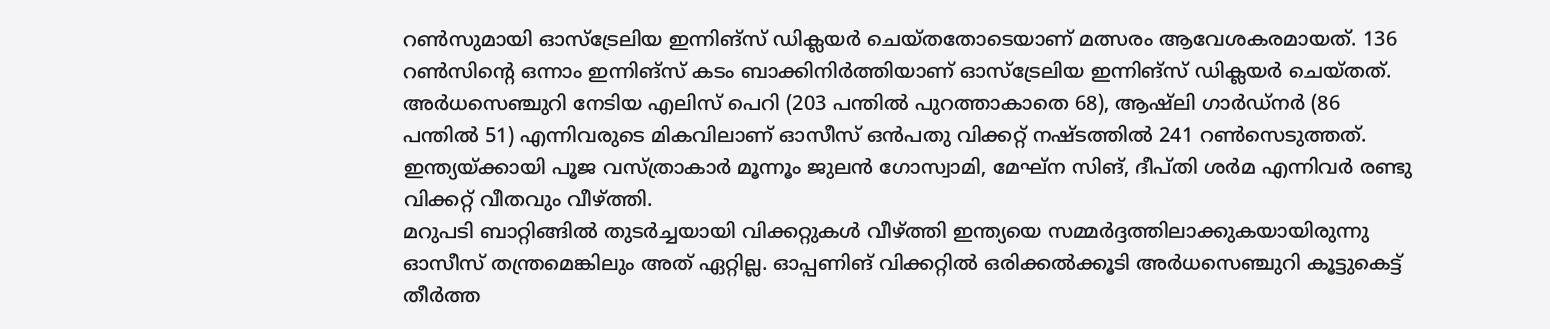റൺസുമായി ഓസ്ട്രേലിയ ഇന്നിങ്സ് ഡിക്ലയർ ചെയ്തതോടെയാണ് മത്സരം ആവേശകരമായത്. 136 റൺസിന്റെ ഒന്നാം ഇന്നിങ്സ് കടം ബാക്കിനിർത്തിയാണ് ഓസ്ട്രേലിയ ഇന്നിങ്സ് ഡിക്ലയർ ചെയ്തത്. അർധസെഞ്ചുറി നേടിയ എലിസ് പെറി (203 പന്തിൽ പുറത്താകാതെ 68), ആഷ്ലി ഗാർഡ്നർ (86 പന്തിൽ 51) എന്നിവരുടെ മികവിലാണ് ഓസീസ് ഒൻപതു വിക്കറ്റ് നഷ്ടത്തിൽ 241 റൺസെടുത്തത്. ഇന്ത്യയ്ക്കായി പൂജ വസ്ത്രാകാർ മൂന്നൂം ജുലൻ ഗോസ്വാമി, മേഘ്ന സിങ്, ദീപ്തി ശർമ എന്നിവർ രണ്ടു വിക്കറ്റ് വീതവും വീഴ്ത്തി.
മറുപടി ബാറ്റിങ്ങിൽ തുടർച്ചയായി വിക്കറ്റുകൾ വീഴ്ത്തി ഇന്ത്യയെ സമ്മർദ്ദത്തിലാക്കുകയായിരുന്നു ഓസീസ് തന്ത്രമെങ്കിലും അത് ഏറ്റില്ല. ഓപ്പണിങ് വിക്കറ്റിൽ ഒരിക്കൽക്കൂടി അർധസെഞ്ചുറി കൂട്ടുകെട്ട് തീർത്ത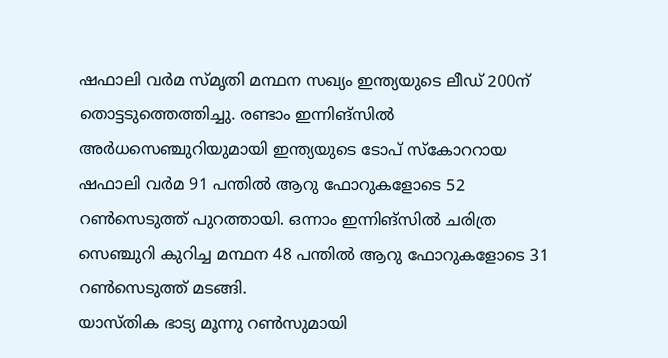ഷഫാലി വർമ സ്മൃതി മന്ഥന സഖ്യം ഇന്ത്യയുടെ ലീഡ് 200ന് തൊട്ടടുത്തെത്തിച്ചു. രണ്ടാം ഇന്നിങ്സിൽ അർധസെഞ്ചുറിയുമായി ഇന്ത്യയുടെ ടോപ് സ്കോററായ ഷഫാലി വർമ 91 പന്തിൽ ആറു ഫോറുകളോടെ 52 റൺസെടുത്ത് പുറത്തായി. ഒന്നാം ഇന്നിങ്സിൽ ചരിത്ര സെഞ്ചുറി കുറിച്ച മന്ഥന 48 പന്തിൽ ആറു ഫോറുകളോടെ 31 റൺസെടുത്ത് മടങ്ങി.
യാസ്തിക ഭാട്യ മൂന്നു റൺസുമായി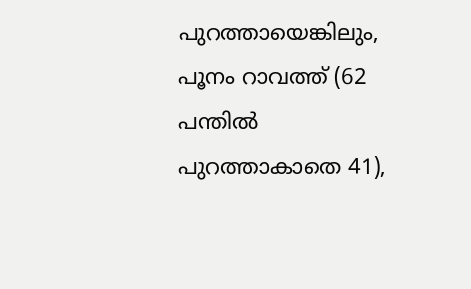പുറത്തായെങ്കിലും, പൂനം റാവത്ത് (62 പന്തിൽ പുറത്താകാതെ 41),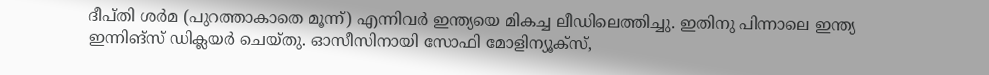ദീപ്തി ശർമ (പുറത്താകാതെ മൂന്ന്) എന്നിവർ ഇന്ത്യയെ മികച്ച ലീഡിലെത്തിച്ചു. ഇതിനു പിന്നാലെ ഇന്ത്യ ഇന്നിങ്സ് ഡിക്ലയർ ചെയ്തു. ഓസീസിനായി സോഫി മോളിന്യൂക്സ്,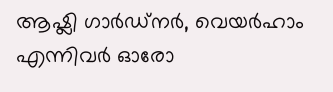ആഷ്ലി ഗാർഡ്നർ, വെയർഹാം എന്നിവർ ഓരോ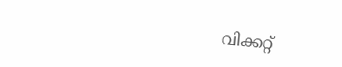വിക്കറ്റ്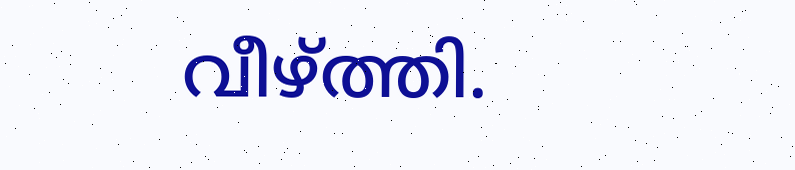വീഴ്ത്തി.